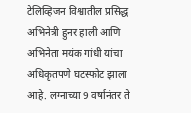टेलिव्हिजन विश्वातील प्रसिद्ध अभिनेत्री हुनर हाली आणि अभिनेता मयंक गांधी यांचा अधिकृतपणे घटस्फोट झाला आहे. लग्नाच्या 9 वर्षानंतर ते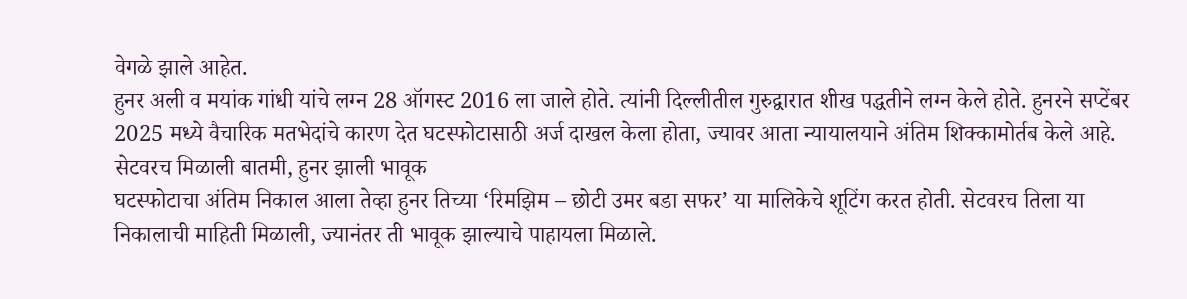वेगळे झाले आहेत.
हुनर अली व मयांक गांधी यांचे लग्न 28 ऑगस्ट 2016 ला जाले होते. त्यांनी दिल्लीतील गुरुद्वारात शीख पद्धतीने लग्न केले होते. हुनरने सप्टेंबर 2025 मध्ये वैचारिक मतभेदांचे कारण देत घटस्फोटासाठी अर्ज दाखल केला होता, ज्यावर आता न्यायालयाने अंतिम शिक्कामोर्तब केले आहे.
सेटवरच मिळाली बातमी, हुनर झाली भावूक
घटस्फोटाचा अंतिम निकाल आला तेव्हा हुनर तिच्या ‘रिमझिम – छोटी उमर बडा सफर’ या मालिकेचे शूटिंग करत होती. सेटवरच तिला या निकालाची माहिती मिळाली, ज्यानंतर ती भावूक झाल्याचे पाहायला मिळाले.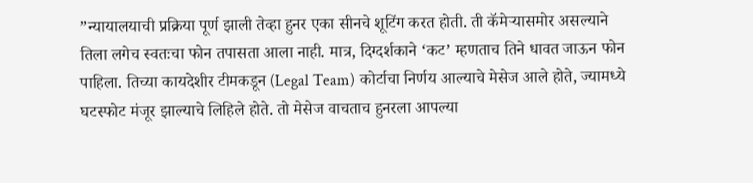”न्यायालयाची प्रक्रिया पूर्ण झाली तेव्हा हुनर एका सीनचे शूटिंग करत होती. ती कॅमेऱ्यासमोर असल्याने तिला लगेच स्वतःचा फोन तपासता आला नाही. मात्र, दिग्दर्शकाने ‘कट’ म्हणताच तिने धावत जाऊन फोन पाहिला. तिच्या कायदेशीर टीमकडून (Legal Team) कोर्टाचा निर्णय आल्याचे मेसेज आले होते, ज्यामध्ये घटस्फोट मंजूर झाल्याचे लिहिले होते. तो मेसेज वाचताच हुनरला आपल्या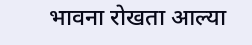भावना रोखता आल्या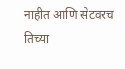नाहीत आणि सेटवरच तिच्या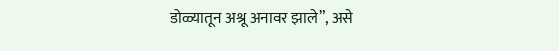डोळ्यातून अश्रू अनावर झाले”, असे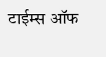टाईम्स ऑफ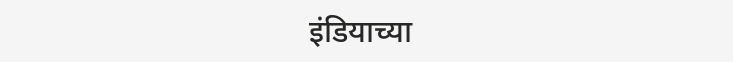इंडियाच्या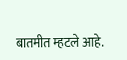बातमीत म्हटले आहे.